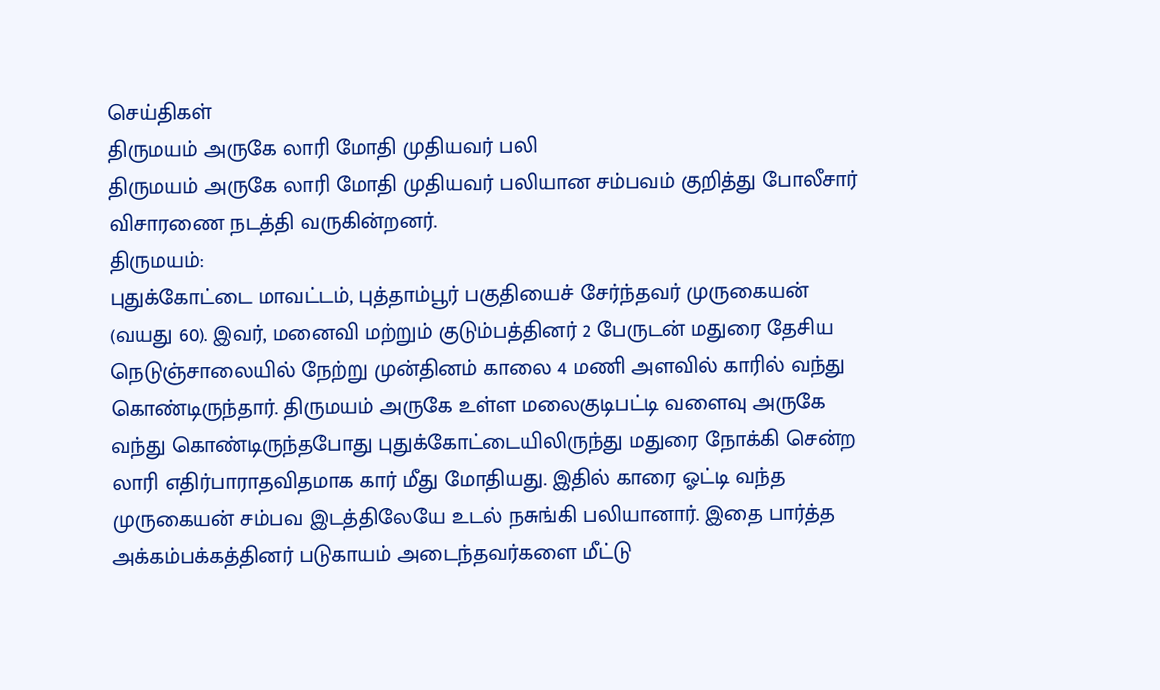செய்திகள்
திருமயம் அருகே லாரி மோதி முதியவர் பலி
திருமயம் அருகே லாரி மோதி முதியவர் பலியான சம்பவம் குறித்து போலீசார் விசாரணை நடத்தி வருகின்றனர்.
திருமயம்:
புதுக்கோட்டை மாவட்டம், புத்தாம்பூர் பகுதியைச் சேர்ந்தவர் முருகையன் (வயது 60). இவர், மனைவி மற்றும் குடும்பத்தினர் 2 பேருடன் மதுரை தேசிய நெடுஞ்சாலையில் நேற்று முன்தினம் காலை 4 மணி அளவில் காரில் வந்து கொண்டிருந்தார். திருமயம் அருகே உள்ள மலைகுடிபட்டி வளைவு அருகே வந்து கொண்டிருந்தபோது புதுக்கோட்டையிலிருந்து மதுரை நோக்கி சென்ற லாரி எதிர்பாராதவிதமாக கார் மீது மோதியது. இதில் காரை ஓட்டி வந்த முருகையன் சம்பவ இடத்திலேயே உடல் நசுங்கி பலியானார். இதை பார்த்த அக்கம்பக்கத்தினர் படுகாயம் அடைந்தவர்களை மீட்டு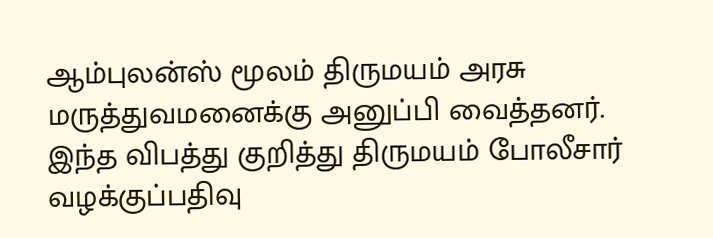ஆம்புலன்ஸ் மூலம் திருமயம் அரசு மருத்துவமனைக்கு அனுப்பி வைத்தனர். இந்த விபத்து குறித்து திருமயம் போலீசார் வழக்குப்பதிவு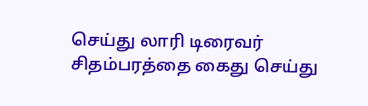செய்து லாரி டிரைவர் சிதம்பரத்தை கைது செய்து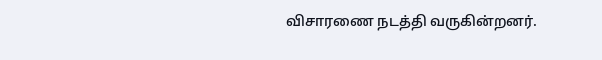விசாரணை நடத்தி வருகின்றனர்.